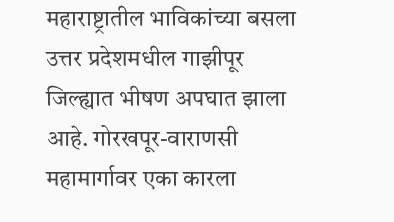महाराष्ट्रातील भाविकांच्या बसला उत्तर प्रदेशमधील गाझीपूर जिल्ह्यात भीषण अपघात झाला आहे. गोरखपूर-वाराणसी महामार्गावर एका कारला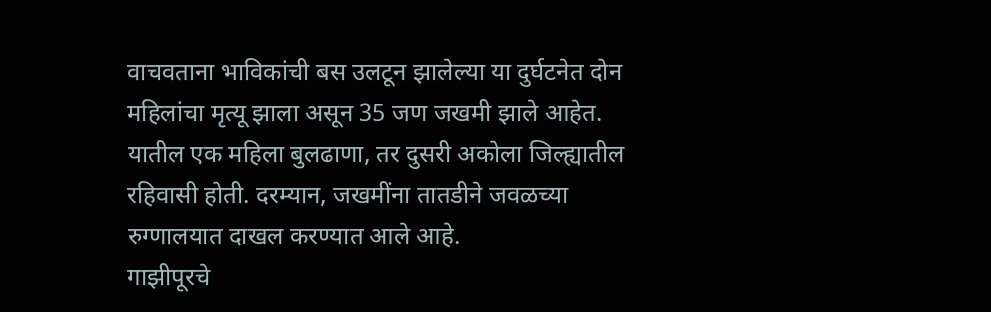वाचवताना भाविकांची बस उलटून झालेल्या या दुर्घटनेत दोन महिलांचा मृत्यू झाला असून 35 जण जखमी झाले आहेत. यातील एक महिला बुलढाणा, तर दुसरी अकोला जिल्ह्यातील रहिवासी होती. दरम्यान, जखमींना तातडीने जवळच्या रुग्णालयात दाखल करण्यात आले आहे.
गाझीपूरचे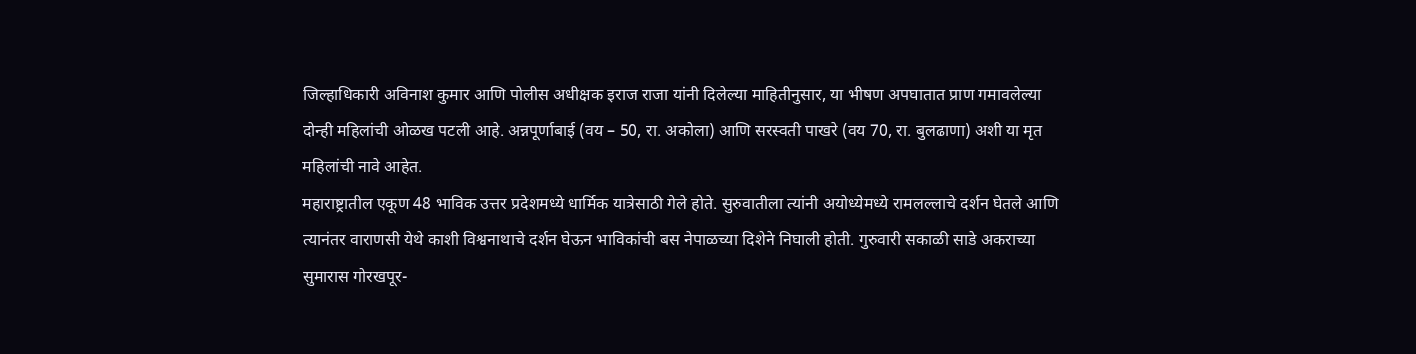जिल्हाधिकारी अविनाश कुमार आणि पोलीस अधीक्षक इराज राजा यांनी दिलेल्या माहितीनुसार, या भीषण अपघातात प्राण गमावलेल्या दोन्ही महिलांची ओळख पटली आहे. अन्नपूर्णाबाई (वय – 50, रा. अकोला) आणि सरस्वती पाखरे (वय 70, रा. बुलढाणा) अशी या मृत महिलांची नावे आहेत.
महाराष्ट्रातील एकूण 48 भाविक उत्तर प्रदेशमध्ये धार्मिक यात्रेसाठी गेले होते. सुरुवातीला त्यांनी अयोध्येमध्ये रामलल्लाचे दर्शन घेतले आणि त्यानंतर वाराणसी येथे काशी विश्वनाथाचे दर्शन घेऊन भाविकांची बस नेपाळच्या दिशेने निघाली होती. गुरुवारी सकाळी साडे अकराच्या सुमारास गोरखपूर-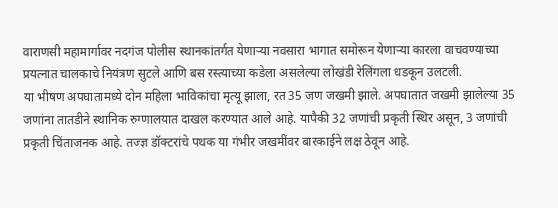वाराणसी महामार्गावर नदगंज पोलीस स्थानकांतर्गत येणाऱ्या नवसारा भागात समोरून येणाऱ्या कारला वाचवण्याच्या प्रयत्नात चालकाचे नियंत्रण सुटले आणि बस रस्त्याच्या कडेला असलेल्या लोखंडी रेलिंगला धडकून उलटली.
या भीषण अपघातामध्ये दोन महिला भाविकांचा मृत्यू झाला, रत 35 जण जखमी झाले. अपघातात जखमी झालेल्या 35 जणांना तातडीने स्थानिक रुग्णालयात दाखल करण्यात आले आहे. यापैकी 32 जणांची प्रकृती स्थिर असून, 3 जणांची प्रकृती चिंताजनक आहे. तज्ज्ञ डॉक्टरांचे पथक या गंभीर जखमींवर बारकाईने लक्ष ठेवून आहे.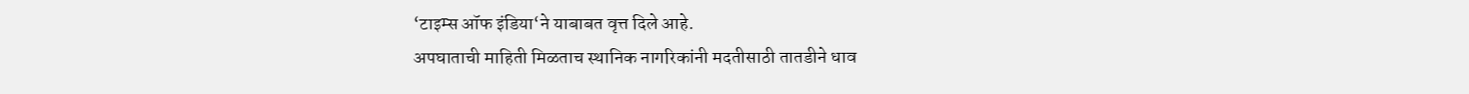‘टाइम्स ऑफ इंडिया‘ने याबाबत वृत्त दिले आहे.
अपघाताची माहिती मिळताच स्थानिक नागरिकांनी मदतीसाठी तातडीने धाव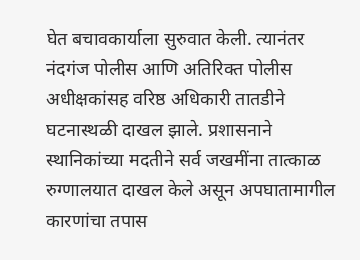घेत बचावकार्याला सुरुवात केली. त्यानंतर नंदगंज पोलीस आणि अतिरिक्त पोलीस अधीक्षकांसह वरिष्ठ अधिकारी तातडीने घटनास्थळी दाखल झाले. प्रशासनाने स्थानिकांच्या मदतीने सर्व जखमींना तात्काळ रुग्णालयात दाखल केले असून अपघातामागील कारणांचा तपास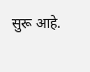सुरू आहे.